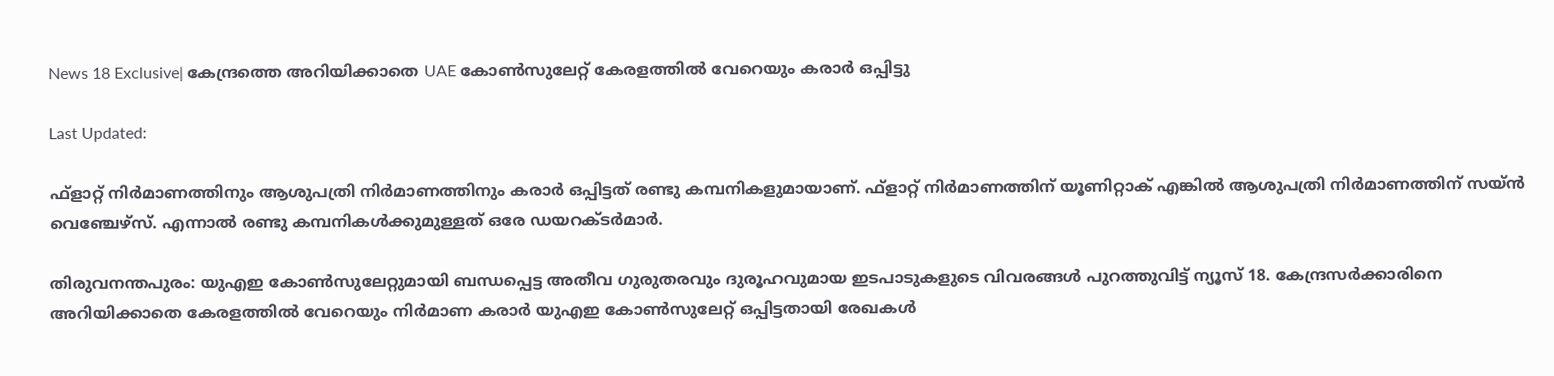News 18 Exclusive| കേന്ദ്രത്തെ അറിയിക്കാതെ UAE കോൺസുലേറ്റ് കേരളത്തിൽ വേറെയും കരാർ ഒപ്പിട്ടു

Last Updated:

ഫ്ളാറ്റ് നിര്‍മാണത്തിനും ആശുപത്രി നിര്‍മാണത്തിനും കരാര്‍ ഒപ്പിട്ടത് രണ്ടു കമ്പനികളുമായാണ്. ഫ്ളാറ്റ് നിർമാണത്തിന് യൂണിറ്റാക് എങ്കിൽ ആശുപത്രി നിർമാണത്തിന് സയ്ൻ വെഞ്ചേഴ്സ്. എന്നാൽ രണ്ടു കമ്പനികള്‍ക്കുമുള്ളത് ഒരേ ഡയറക്ടര്‍മാര്‍.

തിരുവനന്തപുരം: യുഎഇ കോണ്‍സുലേറ്റുമായി ബന്ധപ്പെട്ട അതീവ ഗുരുതരവും ദുരൂഹവുമായ ഇടപാടുകളുടെ വിവരങ്ങള്‍ പുറത്തുവിട്ട് ന്യൂസ് 18. കേന്ദ്രസര്‍ക്കാരിനെ അറിയിക്കാതെ കേരളത്തില്‍ വേറെയും നിര്‍മാണ കരാര്‍ യുഎഇ കോണ്‍സുലേറ്റ് ഒപ്പിട്ടതായി രേഖകൾ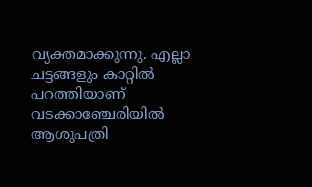വ്യക്തമാക്കുന്നു. എല്ലാ ചട്ടങ്ങളും കാറ്റില്‍ പറത്തിയാണ് വടക്കാഞ്ചേരിയില്‍ ആശുപത്രി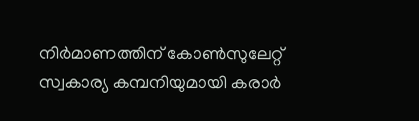നിര്‍മാണത്തിന് കോണ്‍സുലേറ്റ് സ്വകാര്യ കമ്പനിയുമായി കരാര്‍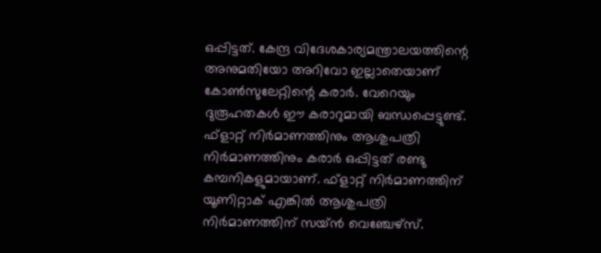ഒപ്പിട്ടത്. കേന്ദ്ര വിദേശകാര്യമന്ത്രാലയത്തിന്റെ അനുമതിയോ അറിവോ ഇല്ലാതെയാണ് കോണ്‍സുലേറ്റിന്റെ കരാര്‍. വേറെയും ദുരൂഹതകൾ ഈ കരാറുമായി ബന്ധപ്പെട്ടുണ്ട്.
ഫ്ളാറ്റ് നിര്‍മാണത്തിനും ആശുപത്രി നിര്‍മാണത്തിനും കരാര്‍ ഒപ്പിട്ടത് രണ്ടു കമ്പനികളുമായാണ്. ഫ്ളാറ്റ് നിർമാണത്തിന് യൂണിറ്റാക് എങ്കിൽ ആശുപത്രി നിർമാണത്തിന് സയ്ൻ വെഞ്ചേഴ്സ്.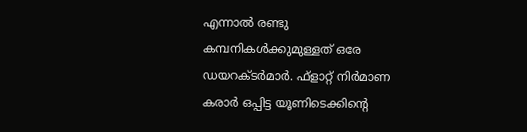എന്നാൽ രണ്ടു കമ്പനികള്‍ക്കുമുള്ളത് ഒരേ ഡയറക്ടര്‍മാര്‍. ഫ്‌ളാറ്റ് നിര്‍മാണ കരാര്‍ ഒപ്പിട്ട യൂണിടെക്കിന്റെ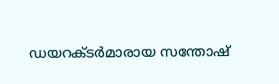ഡയറക്ടര്‍മാരായ സന്തോഷ്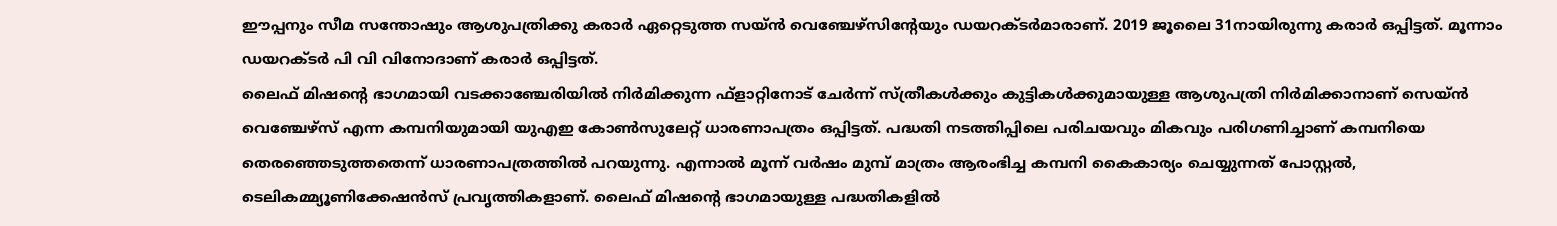ഈപ്പനും സീമ സന്തോഷും ആശുപത്രിക്കു കരാര്‍ ഏറ്റെടുത്ത സയ്ന്‍ വെഞ്ചേഴ്‌സിന്റേയും ഡയറക്ടര്‍മാരാണ്. 2019 ജൂലൈ 31നായിരുന്നു കരാർ ഒപ്പിട്ടത്. മൂന്നാം ഡയറക്ടർ പി വി വിനോദാണ് കരാർ ഒപ്പിട്ടത്.
ലൈഫ് മിഷന്റെ ഭാഗമായി വടക്കാഞ്ചേരിയില്‍ നിര്‍മിക്കുന്ന ഫ്ളാറ്റിനോട് ചേര്‍ന്ന് സ്ത്രീകള്‍ക്കും കുട്ടികള്‍ക്കുമായുള്ള ആശുപത്രി നിര്‍മിക്കാനാണ് സെയ്ന്‍ വെഞ്ചേഴ്‌സ് എന്ന കമ്പനിയുമായി യുഎഇ കോണ്‍സുലേറ്റ് ധാരണാപത്രം ഒപ്പിട്ടത്. പദ്ധതി നടത്തിപ്പിലെ പരിചയവും മികവും പരിഗണിച്ചാണ് കമ്പനിയെ തെരഞ്ഞെടുത്തതെന്ന് ധാരണാപത്രത്തില്‍ പറയുന്നു. എന്നാല്‍ മൂന്ന് വര്‍ഷം മുമ്പ് മാത്രം ആരംഭിച്ച കമ്പനി കൈകാര്യം ചെയ്യുന്നത് പോസ്റ്റല്‍, ടെലികമ്മ്യൂണിക്കേഷന്‍സ് പ്രവൃത്തികളാണ്. ലൈഫ് മിഷന്റെ ഭാഗമായുള്ള പദ്ധതികളില്‍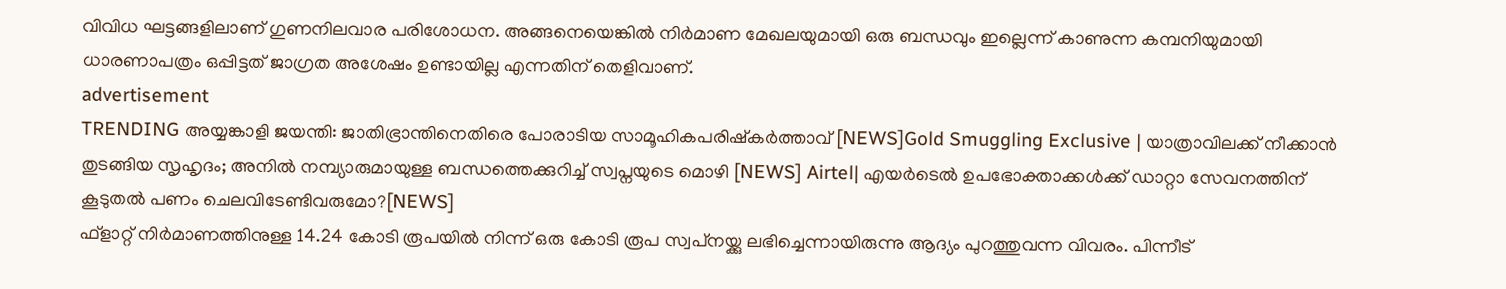വിവിധ ഘട്ടങ്ങളിലാണ് ഗുണനിലവാര പരിശോധന. അങ്ങനെയെങ്കില്‍ നിര്‍മാണ മേഖലയുമായി ഒരു ബന്ധവും ഇല്ലെന്ന് കാണുന്ന കമ്പനിയുമായി ധാരണാപത്രം ഒപ്പിട്ടത് ജാഗ്രത അശേഷം ഉണ്ടായില്ല എന്നതിന് തെളിവാണ്.
advertisement
TRENDING അയ്യങ്കാളി ജയന്തി: ജാതിഭ്രാന്തിനെതിരെ പോരാടിയ സാമൂഹികപരിഷ്കർത്താവ് [NEWS]Gold Smuggling Exclusive | യാത്രാവിലക്ക് നീക്കാൻ തുടങ്ങിയ സൃഹൃദം; അനിൽ നമ്പ്യാരുമായുള്ള ബന്ധത്തെക്കുറിച്ച് സ്വപ്നയുടെ മൊഴി [NEWS] Airtel| എയർടെൽ ഉപഭോക്താക്കള്‍ക്ക് ഡാറ്റാ സേവനത്തിന് കൂടുതൽ പണം ചെലവിടേണ്ടിവരുമോ?[NEWS]
ഫ്‌ളാറ്റ് നിര്‍മാണത്തിനുള്ള 14.24 കോടി രൂപയില്‍ നിന്ന് ഒരു കോടി രൂപ സ്വപ്‌നയ്ക്കു ലഭിച്ചെന്നായിരുന്നു ആദ്യം പുറത്തുവന്ന വിവരം. പിന്നീട്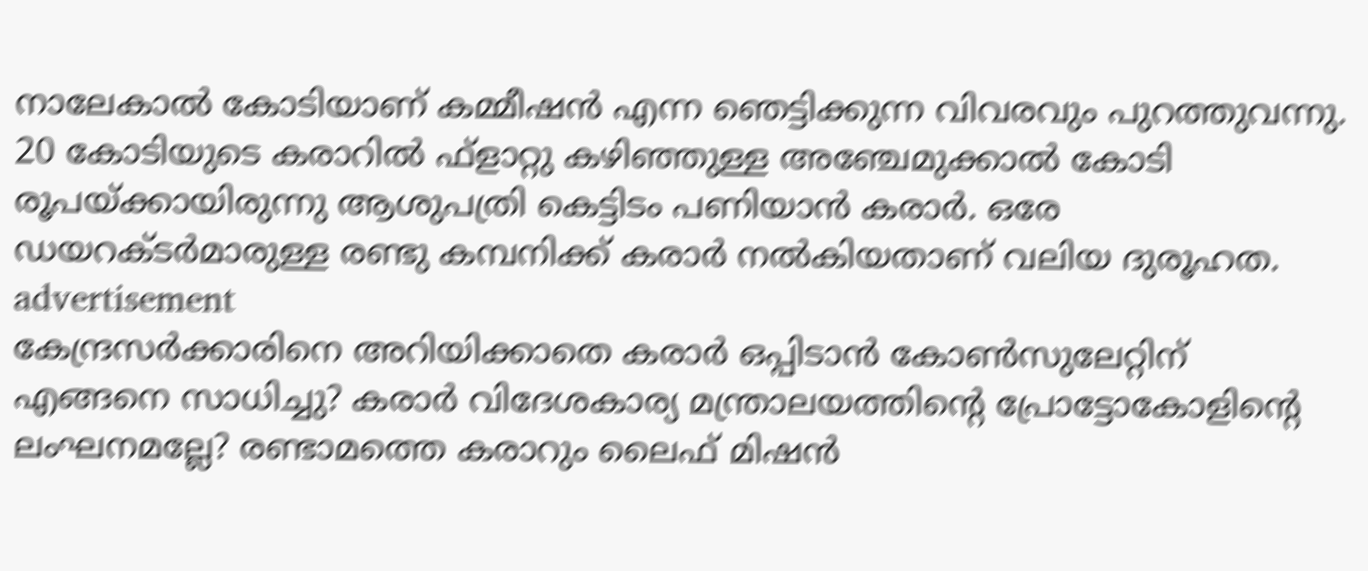നാലേകാല്‍ കോടിയാണ് കമ്മീഷന്‍ എന്ന ഞെട്ടിക്കുന്ന വിവരവും പുറത്തുവന്നു. 20 കോടിയുടെ കരാറില്‍ ഫ്‌ളാറ്റു കഴിഞ്ഞുള്ള അഞ്ചേമുക്കാല്‍ കോടി രൂപയ്ക്കായിരുന്നു ആശുപത്രി കെട്ടിടം പണിയാന്‍ കരാര്‍. ഒരേ ഡയറക്ടര്‍മാരുള്ള രണ്ടു കമ്പനിക്ക് കരാര്‍ നല്‍കിയതാണ് വലിയ ദുരൂഹത.
advertisement
കേന്ദ്രസര്‍ക്കാരിനെ അറിയിക്കാതെ കരാര്‍ ഒപ്പിടാന്‍ കോണ്‍സുലേറ്റിന് എങ്ങനെ സാധിച്ചു? കരാര്‍ വിദേശകാര്യ മന്ത്രാലയത്തിന്റെ പ്രോട്ടോകോളിന്റെ ലംഘനമല്ലേ? രണ്ടാമത്തെ കരാറും ലൈഫ് മിഷന്‍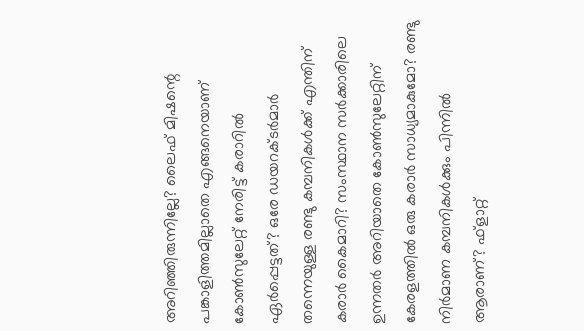അറിഞ്ഞിരുന്നില്ലേ? ലൈഫ് മിഷന്റെ പങ്കാളിത്തമില്ലാതെ എങ്ങനെയാണ് കോണ്‍സുലേറ്റ് നേരിട്ട് കരാറില്‍ ഏര്‍പ്പെട്ടത്? ഒരേ ഡയറക്ടര്‍മാര്‍ തന്നെയുള്ള രണ്ടു കമ്പനികള്‍ക്ക് എന്തിന് കരാര്‍ കൈമാറി? സംസ്ഥാന സര്‍ക്കാരിലെ ഉന്നതര്‍ അറിയാതെ കോണ്‍സുലേറ്റിന് കേരളത്തില്‍ ഒരു കരാര്‍ സാധ്യമാകുമോ? രണ്ടു നിര്‍മാണ കമ്പനികള്‍ക്കും പിന്നില്‍ ആരാണ്? ഫ്‌ളാറ്റ്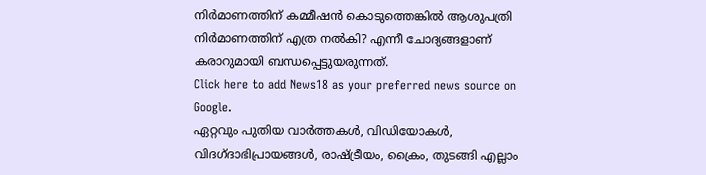നിര്‍മാണത്തിന് കമ്മീഷന്‍ കൊടുത്തെങ്കില്‍ ആശുപത്രി നിര്‍മാണത്തിന് എത്ര നല്‍കി? എന്നീ ചോദ്യങ്ങളാണ് കരാറുമായി ബന്ധപ്പെട്ടുയരുന്നത്.
Click here to add News18 as your preferred news source on Google.
ഏറ്റവും പുതിയ വാർത്തകൾ, വിഡിയോകൾ, വിദഗ്ദാഭിപ്രായങ്ങൾ, രാഷ്ട്രീയം, ക്രൈം, തുടങ്ങി എല്ലാം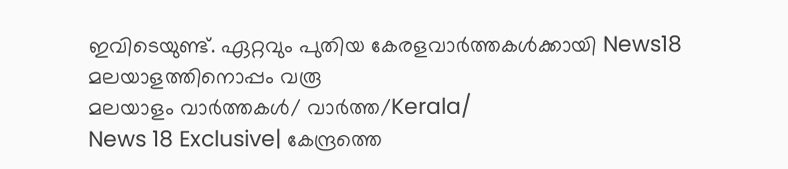ഇവിടെയുണ്ട്. ഏറ്റവും പുതിയ കേരളവാർത്തകൾക്കായി News18 മലയാളത്തിനൊപ്പം വരൂ
മലയാളം വാർത്തകൾ/ വാർത്ത/Kerala/
News 18 Exclusive| കേന്ദ്രത്തെ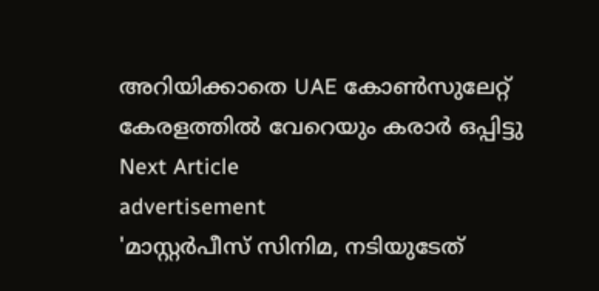അറിയിക്കാതെ UAE കോൺസുലേറ്റ് കേരളത്തിൽ വേറെയും കരാർ ഒപ്പിട്ടു
Next Article
advertisement
'മാസ്റ്റർപീസ് സിനിമ, നടിയുടേത്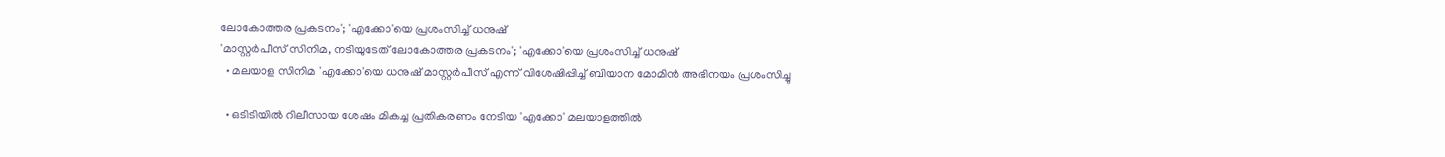ലോകോത്തര പ്രകടനം'; 'എക്കോ'യെ പ്രശംസിച്ച് ധനുഷ്
'മാസ്റ്റർപീസ് സിനിമ, നടിയുടേത് ലോകോത്തര പ്രകടനം'; 'എക്കോ'യെ പ്രശംസിച്ച് ധനുഷ്
  • മലയാള സിനിമ 'എക്കോ'യെ ധനുഷ് മാസ്റ്റർപീസ് എന്ന് വിശേഷിപ്പിച്ച് ബിയാന മോമിന്‍ അഭിനയം പ്രശംസിച്ചു

  • ഒടിടിയിൽ റിലീസായ ശേഷം മികച്ച പ്രതികരണം നേടിയ 'എക്കോ' മലയാളത്തിൽ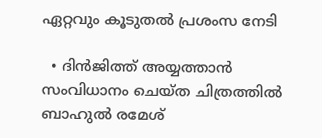ഏറ്റവും കൂടുതൽ പ്രശംസ നേടി

  • ദിൻജിത്ത് അയ്യത്താൻ സംവിധാനം ചെയ്ത ചിത്രത്തിൽ ബാഹുൽ രമേശ്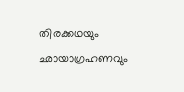തിരക്കഥയും ഛായാഗ്രഹണവും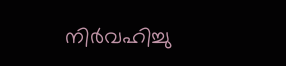നിർവഹിച്ചു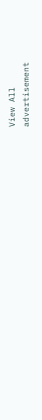View All
advertisement